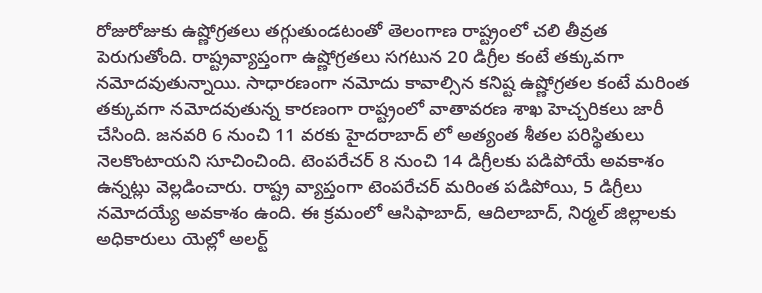రోజురోజుకు ఉష్ణోగ్రతలు తగ్గుతుండటంతో తెలంగాణ రాష్ట్రంలో చలి తీవ్రత పెరుగుతోంది. రాష్ట్రవ్యాప్తంగా ఉష్ణోగ్రతలు సగటున 20 డిగ్రీల కంటే తక్కువగా నమోదవుతున్నాయి. సాధారణంగా నమోదు కావాల్సిన కనిష్ట ఉష్ణోగ్రతల కంటే మరింత తక్కువగా నమోదవుతున్న కారణంగా రాష్ట్రంలో వాతావరణ శాఖ హెచ్చరికలు జారీ చేసింది. జనవరి 6 నుంచి 11 వరకు హైదరాబాద్ లో అత్యంత శీతల పరిస్థితులు నెలకొంటాయని సూచించింది. టెంపరేచర్ 8 నుంచి 14 డిగ్రీలకు పడిపోయే అవకాశం ఉన్నట్లు వెల్లడించారు. రాష్ట్ర వ్యాప్తంగా టెంపరేచర్ మరింత పడిపోయి, 5 డిగ్రీలు నమోదయ్యే అవకాశం ఉంది. ఈ క్రమంలో ఆసిఫాబాద్, ఆదిలాబాద్, నిర్మల్ జిల్లాలకు అధికారులు యెల్లో అలర్ట్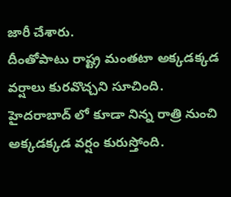జారీ చేశారు.
దీంతోపాటు రాష్ట్ర మంతటా అక్కడక్కడ వర్షాలు కురవొచ్చని సూచింది. హైదరాబాద్ లో కూడా నిన్న రాత్రి నుంచి అక్కడక్కడ వర్షం కురుస్తోంది.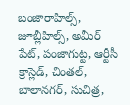బంజారాహిల్స్, జూబ్లీహిల్స్, అమీర్ పేట్, పంజాగుట్ట, ఆర్టీసీ క్రాస్లెడ్, చింతల్, బాలానగర్, సుచిత్ర,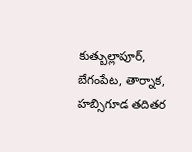కుత్బుల్లాపూర్, బేగంపేట, తార్నాక, హబ్సిగూడ తదితర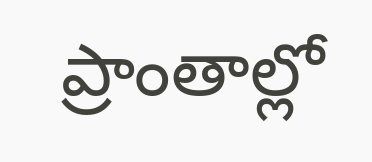ప్రాంతాల్లో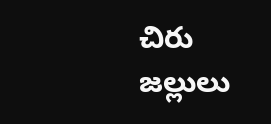చిరు జల్లులు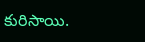కురిసాయి.